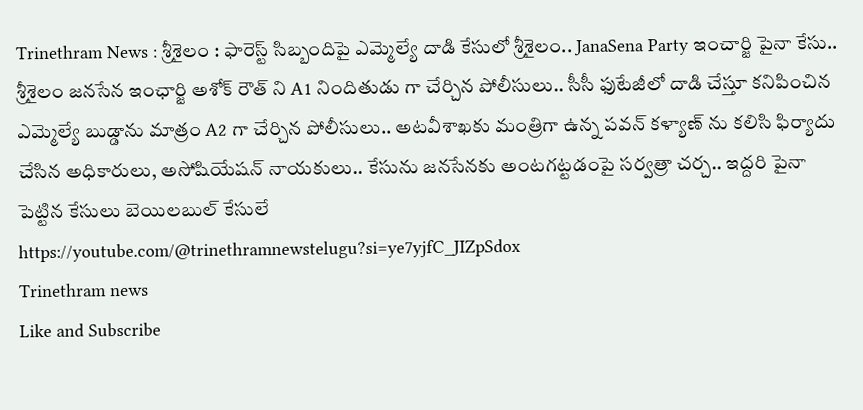Trinethram News : శ్రీశైలం : ఫారెస్ట్ సిబ్బందిపై ఎమ్మెల్యే దాడి కేసులో శ్రీశైలం.. JanaSena Party ఇంచార్జి పైనా కేసు.. శ్రీశైలం జనసేన ఇంఛార్జి అశోక్ రౌత్ ని A1 నిందితుడు గా చేర్చిన పోలీసులు.. సీసీ ఫుటేజీలో దాడి చేస్తూ కనిపించిన ఎమ్మెల్యే బుడ్డాను మాత్రం A2 గా చేర్చిన పోలీసులు.. అటవీశాఖకు మంత్రిగా ఉన్న పవన్ కళ్యాణ్ ను కలిసి ఫిర్యాదు చేసిన అధికారులు, అసోషియేషన్ నాయకులు.. కేసును జనసేనకు అంటగట్టడంపై సర్వత్రా చర్చ.. ఇద్దరి పైనా పెట్టిన కేసులు బెయిలబుల్ కేసులే
https://youtube.com/@trinethramnewstelugu?si=ye7yjfC_JIZpSdox
Trinethram news
Like and Subscribe